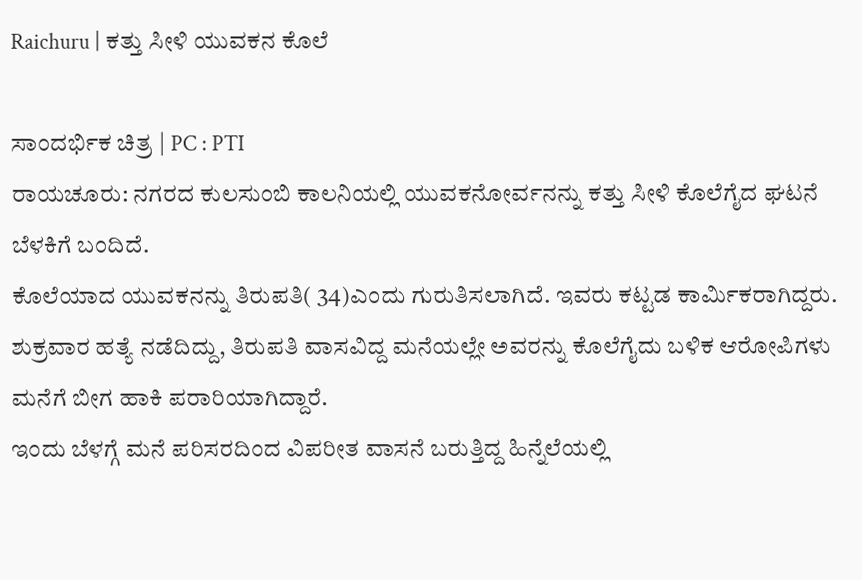Raichuru | ಕತ್ತು ಸೀಳಿ ಯುವಕನ ಕೊಲೆ

ಸಾಂದರ್ಭಿಕ ಚಿತ್ರ | PC : PTI
ರಾಯಚೂರು: ನಗರದ ಕುಲಸುಂಬಿ ಕಾಲನಿಯಲ್ಲಿ ಯುವಕನೋರ್ವನನ್ನು ಕತ್ತು ಸೀಳಿ ಕೊಲೆಗೈದ ಘಟನೆ ಬೆಳಕಿಗೆ ಬಂದಿದೆ.
ಕೊಲೆಯಾದ ಯುವಕನನ್ನು ತಿರುಪತಿ( 34)ಎಂದು ಗುರುತಿಸಲಾಗಿದೆ. ಇವರು ಕಟ್ಟಡ ಕಾರ್ಮಿಕರಾಗಿದ್ದರು. ಶುಕ್ರವಾರ ಹತ್ಯೆ ನಡೆದಿದ್ದು, ತಿರುಪತಿ ವಾಸವಿದ್ದ ಮನೆಯಲ್ಲೇ ಅವರನ್ನು ಕೊಲೆಗೈದು ಬಳಿಕ ಆರೋಪಿಗಳು ಮನೆಗೆ ಬೀಗ ಹಾಕಿ ಪರಾರಿಯಾಗಿದ್ದಾರೆ.
ಇಂದು ಬೆಳಗ್ಗೆ ಮನೆ ಪರಿಸರದಿಂದ ವಿಪರೀತ ವಾಸನೆ ಬರುತ್ತಿದ್ದ ಹಿನ್ನೆಲೆಯಲ್ಲಿ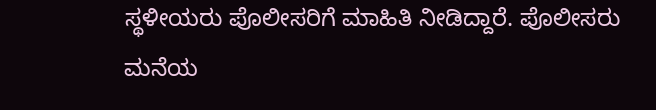ಸ್ಥಳೀಯರು ಪೊಲೀಸರಿಗೆ ಮಾಹಿತಿ ನೀಡಿದ್ದಾರೆ. ಪೊಲೀಸರು ಮನೆಯ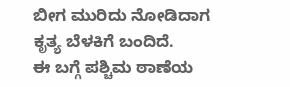ಬೀಗ ಮುರಿದು ನೋಡಿದಾಗ ಕೃತ್ಯ ಬೆಳಕಿಗೆ ಬಂದಿದೆ.
ಈ ಬಗ್ಗೆ ಪಶ್ಚಿಮ ಠಾಣೆಯ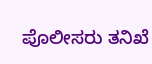ಪೊಲೀಸರು ತನಿಖೆ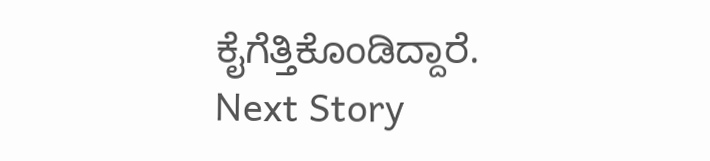ಕೈಗೆತ್ತಿಕೊಂಡಿದ್ದಾರೆ.
Next Story